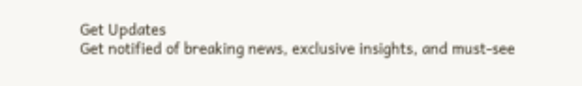Get Updates
Get notified of breaking news, exclusive insights, and must-see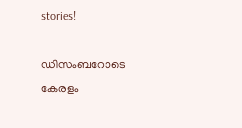stories!

ഡിസംബറോടെ കേരളം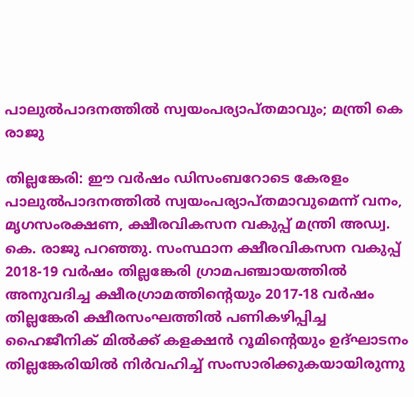പാലുല്‍പാദനത്തില്‍ സ്വയംപര്യാപ്തമാവും; മന്ത്രി കെ രാജു

തില്ലങ്കേരി: ഈ വര്‍ഷം ഡിസംബറോടെ കേരളം പാലുല്‍പാദനത്തില്‍ സ്വയംപര്യാപ്തമാവുമെന്ന് വനം, മൃഗസംരക്ഷണ, ക്ഷീരവികസന വകുപ്പ് മന്ത്രി അഡ്വ. കെ. രാജു പറഞ്ഞു. സംസ്ഥാന ക്ഷീരവികസന വകുപ്പ് 2018-19 വര്‍ഷം തില്ലങ്കേരി ഗ്രാമപഞ്ചായത്തില്‍ അനുവദിച്ച ക്ഷീരഗ്രാമത്തിന്റെയും 2017-18 വര്‍ഷം തില്ലങ്കേരി ക്ഷീരസംഘത്തില്‍ പണികഴിപ്പിച്ച ഹൈജീനിക് മില്‍ക്ക് കളക്ഷന്‍ റൂമിന്റെയും ഉദ്ഘാടനം തില്ലങ്കേരിയില്‍ നിര്‍വഹിച്ച് സംസാരിക്കുകയായിരുന്നു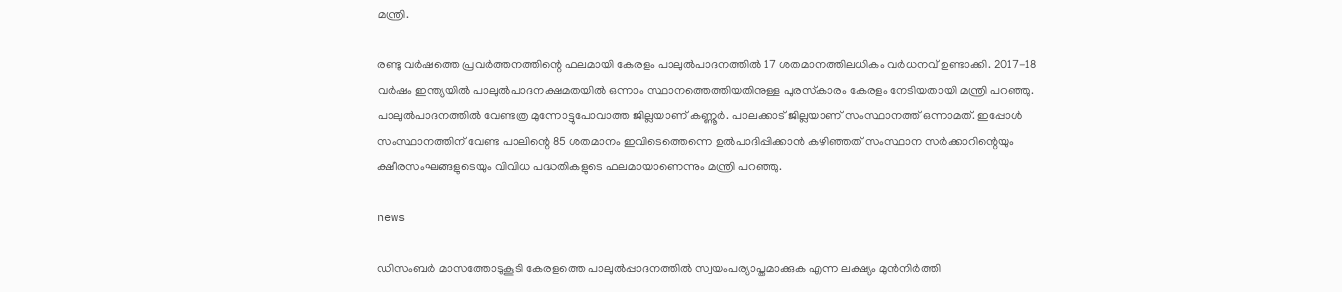മന്ത്രി.

രണ്ടു വര്‍ഷത്തെ പ്രവര്‍ത്തനത്തിന്റെ ഫലമായി കേരളം പാലുല്‍പാദനത്തില്‍ 17 ശതമാനത്തിലധികം വര്‍ധനവ് ഉണ്ടാക്കി. 2017-18 വര്‍ഷം ഇന്ത്യയില്‍ പാലുല്‍പാദനക്ഷമതയില്‍ ഒന്നാം സ്ഥാനത്തെത്തിയതിനുള്ള പുരസ്‌കാരം കേരളം നേടിയതായി മന്ത്രി പറഞ്ഞു. പാലുല്‍പാദനത്തില്‍ വേണ്ടത്ര മുന്നോട്ടുപോവാത്ത ജില്ലയാണ് കണ്ണൂര്‍. പാലക്കാട് ജില്ലയാണ് സംസ്ഥാനത്ത് ഒന്നാമത്. ഇപ്പോള്‍ സംസ്ഥാനത്തിന് വേണ്ട പാലിന്റെ 85 ശതമാനം ഇവിടെത്തെന്നെ ഉല്‍പാദിപ്പിക്കാന്‍ കഴിഞ്ഞത് സംസ്ഥാന സര്‍ക്കാറിന്റെയും ക്ഷീരസംഘങ്ങളുടെയും വിവിധ പദ്ധതികളുടെ ഫലമായാണെന്നും മന്ത്രി പറഞ്ഞു.

news

ഡിസംബര്‍ മാസത്തോടുകൂടി കേരളത്തെ പാലുല്‍പ്പാദനത്തില്‍ സ്വയംപര്യാപ്തമാക്കുക എന്ന ലക്ഷ്യം മുന്‍നിര്‍ത്തി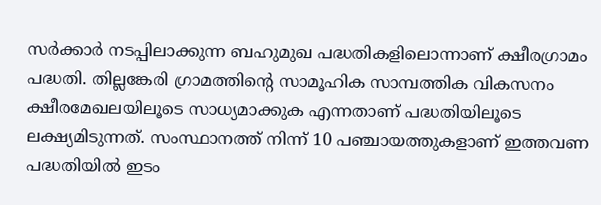സര്‍ക്കാര്‍ നടപ്പിലാക്കുന്ന ബഹുമുഖ പദ്ധതികളിലൊന്നാണ് ക്ഷീരഗ്രാമം പദ്ധതി. തില്ലങ്കേരി ഗ്രാമത്തിന്റെ സാമൂഹിക സാമ്പത്തിക വികസനം ക്ഷീരമേഖലയിലൂടെ സാധ്യമാക്കുക എന്നതാണ് പദ്ധതിയിലൂടെ ലക്ഷ്യമിടുന്നത്. സംസ്ഥാനത്ത് നിന്ന് 10 പഞ്ചായത്തുകളാണ് ഇത്തവണ പദ്ധതിയില്‍ ഇടം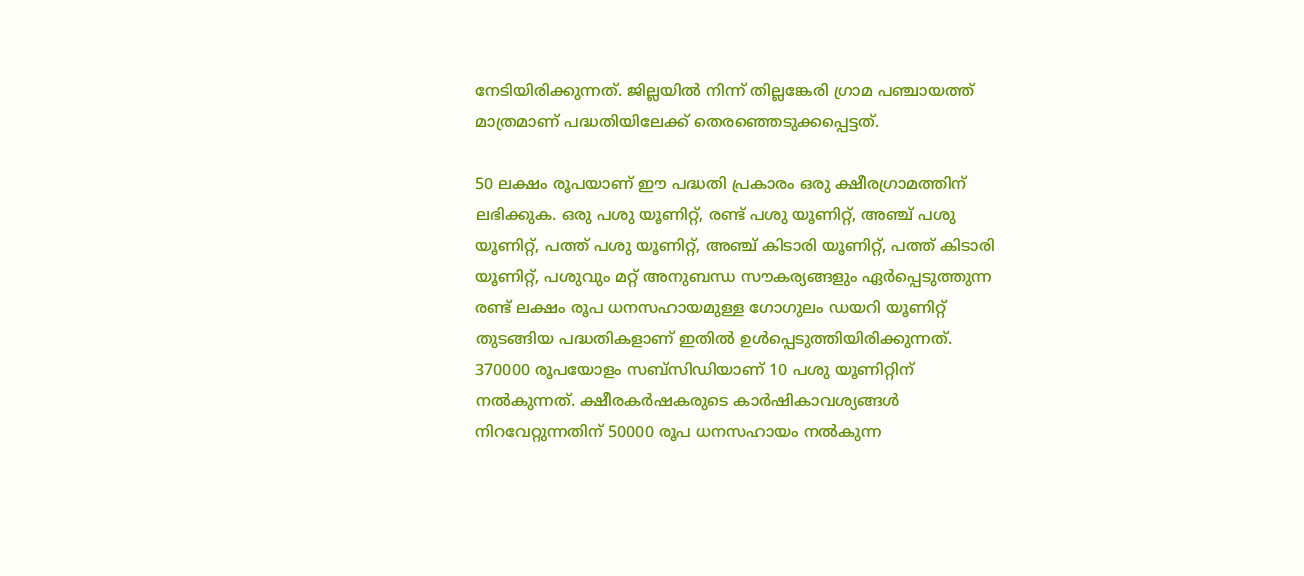നേടിയിരിക്കുന്നത്. ജില്ലയില്‍ നിന്ന് തില്ലങ്കേരി ഗ്രാമ പഞ്ചായത്ത് മാത്രമാണ് പദ്ധതിയിലേക്ക് തെരഞ്ഞെടുക്കപ്പെട്ടത്.

50 ലക്ഷം രൂപയാണ് ഈ പദ്ധതി പ്രകാരം ഒരു ക്ഷീരഗ്രാമത്തിന് ലഭിക്കുക. ഒരു പശു യൂണിറ്റ്, രണ്ട് പശു യൂണിറ്റ്, അഞ്ച് പശു യൂണിറ്റ്, പത്ത് പശു യൂണിറ്റ്, അഞ്ച് കിടാരി യൂണിറ്റ്, പത്ത് കിടാരി യൂണിറ്റ്, പശുവും മറ്റ് അനുബന്ധ സൗകര്യങ്ങളും ഏര്‍പ്പെടുത്തുന്ന രണ്ട് ലക്ഷം രൂപ ധനസഹായമുള്ള ഗോഗുലം ഡയറി യൂണിറ്റ് തുടങ്ങിയ പദ്ധതികളാണ് ഇതില്‍ ഉള്‍പ്പെടുത്തിയിരിക്കുന്നത്. 370000 രൂപയോളം സബ്‌സിഡിയാണ് 10 പശു യൂണിറ്റിന് നല്‍കുന്നത്. ക്ഷീരകര്‍ഷകരുടെ കാര്‍ഷികാവശ്യങ്ങള്‍ നിറവേറ്റുന്നതിന് 50000 രൂപ ധനസഹായം നല്‍കുന്ന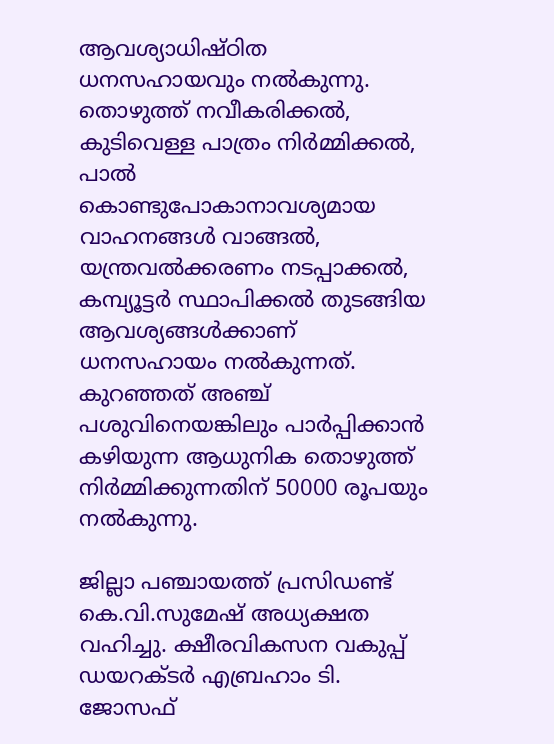ആവശ്യാധിഷ്ഠിത ധനസഹായവും നല്‍കുന്നു. തൊഴുത്ത് നവീകരിക്കല്‍, കുടിവെള്ള പാത്രം നിര്‍മ്മിക്കല്‍, പാല്‍ കൊണ്ടുപോകാനാവശ്യമായ വാഹനങ്ങള്‍ വാങ്ങല്‍, യന്ത്രവല്‍ക്കരണം നടപ്പാക്കല്‍, കമ്പ്യൂട്ടര്‍ സ്ഥാപിക്കല്‍ തുടങ്ങിയ ആവശ്യങ്ങള്‍ക്കാണ് ധനസഹായം നല്‍കുന്നത്. കുറഞ്ഞത് അഞ്ച് പശുവിനെയങ്കിലും പാര്‍പ്പിക്കാന്‍ കഴിയുന്ന ആധുനിക തൊഴുത്ത് നിര്‍മ്മിക്കുന്നതിന് 50000 രൂപയും നല്‍കുന്നു.

ജില്ലാ പഞ്ചായത്ത് പ്രസിഡണ്ട് കെ.വി.സുമേഷ് അധ്യക്ഷത വഹിച്ചു. ക്ഷീരവികസന വകുപ്പ് ഡയറക്ടര്‍ എബ്രഹാം ടി. ജോസഫ്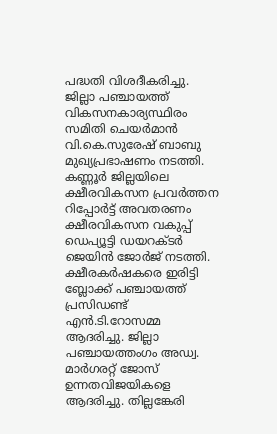പദ്ധതി വിശദീകരിച്ചു. ജില്ലാ പഞ്ചായത്ത് വികസനകാര്യസ്ഥിരം സമിതി ചെയര്‍മാന്‍ വി.കെ.സുരേഷ് ബാബു മുഖ്യപ്രഭാഷണം നടത്തി. കണ്ണൂര്‍ ജില്ലയിലെ ക്ഷീരവികസന പ്രവര്‍ത്തന റിപ്പോര്‍ട്ട് അവതരണം ക്ഷീരവികസന വകുപ്പ് ഡെപ്യൂട്ടി ഡയറക്ടര്‍ ജെയിന്‍ ജോര്‍ജ് നടത്തി. ക്ഷീരകര്‍ഷകരെ ഇരിട്ടി ബ്ലോക്ക് പഞ്ചായത്ത് പ്രസിഡണ്ട് എന്‍.ടി.റോസമ്മ ആദരിച്ചു. ജില്ലാ പഞ്ചായത്തംഗം അഡ്വ. മാര്‍ഗരറ്റ് ജോസ് ഉന്നതവിജയികളെ ആദരിച്ചു. തില്ലങ്കേരി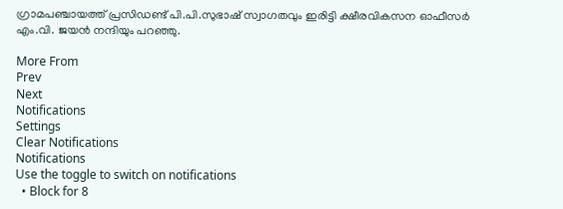ഗ്രാമപഞ്ചായത്ത് പ്രസിഡണ്ട് പി.പി.സുഭാഷ് സ്വാഗതവും ഇരിട്ടി ക്ഷീരവികസന ഓഫീസര്‍ എം.വി. ജയന്‍ നന്ദിയും പറഞ്ഞു.

More From
Prev
Next
Notifications
Settings
Clear Notifications
Notifications
Use the toggle to switch on notifications
  • Block for 8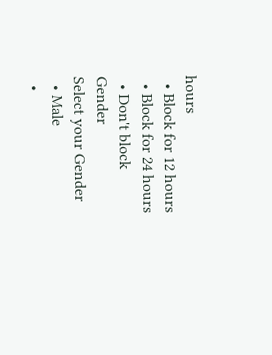hours
  • Block for 12 hours
  • Block for 24 hours
  • Don't block
Gender
Select your Gender
  • Male
  •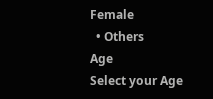Female
  • Others
Age
Select your Age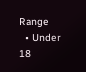Range
  • Under 18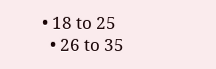• 18 to 25
  • 26 to 35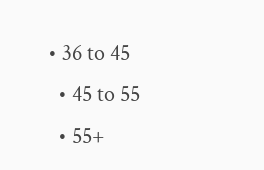• 36 to 45
  • 45 to 55
  • 55+